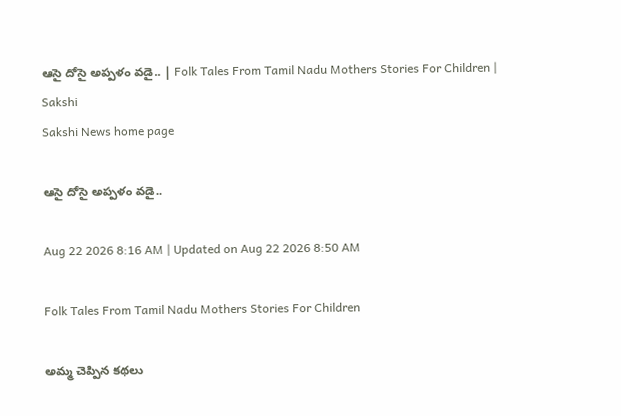ఆసై దోసై అప్పళం వడై.. | Folk Tales From Tamil Nadu Mothers Stories For Children | Sakshi
Sakshi News home page

ఆసై దోసై అప్పళం వడై..

Aug 22 2026 8:16 AM | Updated on Aug 22 2026 8:50 AM

Folk Tales From Tamil Nadu Mothers Stories For Children

అమ్మ చెప్పిన కథలు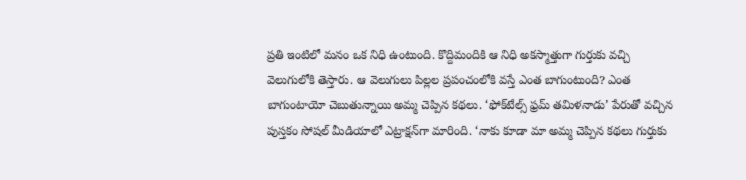ప్రతి ఇంటిలో మనం ఒక నిధి ఉంటుంది. కొద్దిమందికి ఆ నిధి అకస్మాత్తుగా గుర్తుకు వచ్చి వెలుగులోకి తెస్తారు. ఆ వెలుగులు పిల్లల ప్రపంచంలోకి వస్తే ఎంత బాగుంటుంది? ఎంత బాగుంటాయో చెబుతున్నాయి అమ్మ చెప్పిన కథలు. ‘ఫోక్‌టేల్స్‌ ఫ్రమ్‌ తమిళనాడు’ పేరుతో వచ్చిన పుస్తకం సోషల్‌ మీడియాలో ఎట్రాక్షన్‌గా మారింది. ‘నాకు కూడా మా అమ్మ చెప్పిన కథలు గుర్తుకు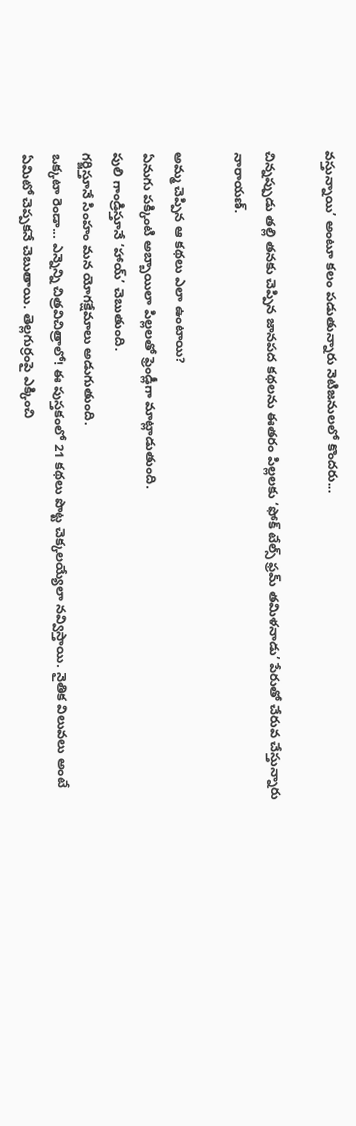వస్తున్నాయి’ అంటూ కలం పడుతున్నారు నెటిజనులలో కొందరు...

చిన్నప్పుడు తల్లి తనకు చెప్పిన జానపద కథలను ఈతరం పిల్లలకు ‘ఫోక్‌ టేల్స్‌ ఫ్రమ్‌ తమిళనాడు’ పేరుతో చేరువ చేస్తున్నారు నారాయణ్‌.

అమ్మ చెప్పిన ఆ కథలు ఎలా ఉంటాయి?
ఏనుగు పక్కింటి అబ్బాయిలా పిల్లలతో ఫ్రెండ్లీగా మాట్లాడుతుంది.
పులి గాండ్రిస్తూనే ‘హాయ్‌’ చెబుతుంది.
గర్జిస్తూనే సింహం మన యోగక్షేమాలు అడుగుతుంది.
ఒక్కటా రెండా... ఎన్నెన్ని చిత్రవిచిత్రాలో! ఈ పుస్తకంలో 21 కథలు పొట్ట చెక్కలయ్యేలా నవ్విస్తాయి. నైతిక విలువలు అంటే ఏమిటో చెప్పకనే చెబుతాయి. తెల్లగుర్రంపై ఎక్కించి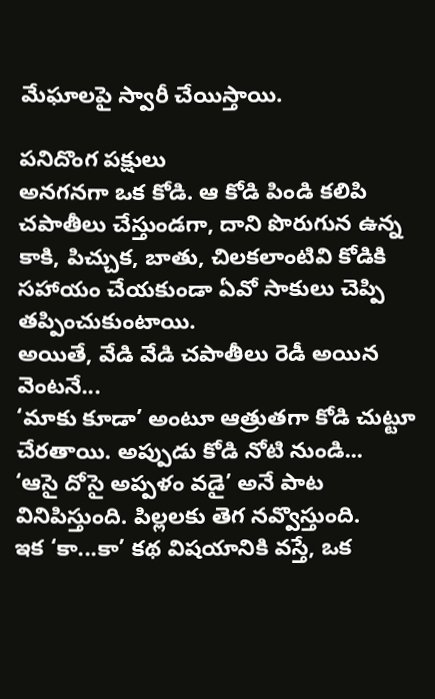మేఘాలపై స్వారీ చేయిస్తాయి.

పనిదొంగ పక్షులు
అనగనగా ఒక కోడి. ఆ కోడి పిండి కలిపి చపాతీలు చేస్తుండగా, దాని పొరుగున ఉన్న కాకి, పిచ్చుక, బాతు, చిలకలాంటివి కోడికి సహాయం చేయకుండా ఏవో సాకులు చెప్పి తప్పించుకుంటాయి.
అయితే, వేడి వేడి చపాతీలు రెడీ అయిన వెంటనే...
‘మాకు కూడా’ అంటూ ఆత్రుతగా కోడి చుట్టూ చేరతాయి. అప్పుడు కోడి నోటి నుండి...
‘ఆసై దోసై అప్పళం వడై’ అనే పాట వినిపిస్తుంది. పిల్లలకు తెగ నవ్వొస్తుంది.
ఇక ‘కా...కా’ కథ విషయానికి వస్తే, ఒక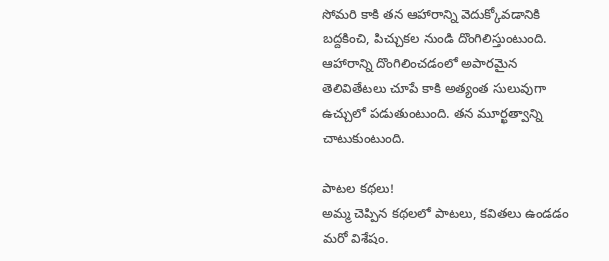సోమరి కాకి తన ఆహారాన్ని వెదుక్కోవడానికి బద్దకించి, పిచ్చుకల నుండి దొంగిలిస్తుంటుంది. ఆహారాన్ని దొంగిలించడంలో అపారమైన తెలివితేటలు చూపే కాకి అత్యంత సులువుగా ఉచ్చులో పడుతుంటుంది. తన మూర్ఖత్వాన్ని చాటుకుంటుంది.

పాటల కథలు!
అమ్మ చెప్పిన కథలలో పాటలు, కవితలు ఉండడం మరో విశేషం.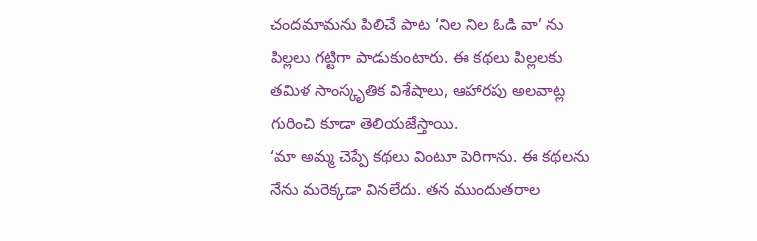చందమామను పిలిచే పాట ‘నిల నిల ఓడి వా’ ను పిల్లలు గట్టిగా పాడుకుంటారు. ఈ కథలు పిల్లలకు తమిళ సాంస్కృతిక విశేషాలు, ఆహారపు అలవాట్ల గురించి కూడా తెలియజేస్తాయి.
‘మా అమ్మ చెప్పే కథలు వింటూ పెరిగాను. ఈ కథలను నేను మరెక్కడా వినలేదు. తన ముందుతరాల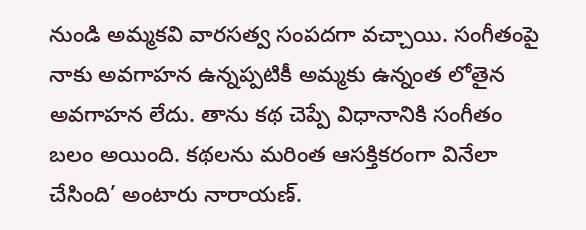నుండి అమ్మకవి వారసత్వ సంపదగా వచ్చాయి. సంగీతంపై నాకు అవగాహన ఉన్నప్పటికీ అమ్మకు ఉన్నంత లోతైన అవగాహన లేదు. తాను కథ చెప్పే విధానానికి సంగీతం బలం అయింది. కథలను మరింత ఆసక్తికరంగా వినేలా చేసింది’ అంటారు నారాయణ్‌.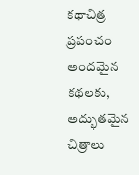కథాచిత్ర ప్రపంచం
అందమైన కథలకు, అద్భుతమైన చిత్రాలు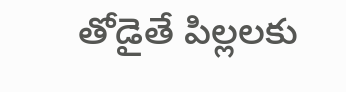తోడైతే పిల్లలకు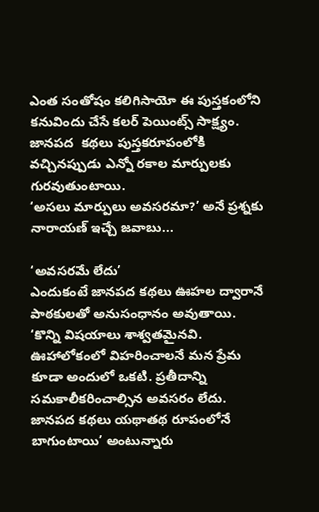ఎంత సంతోషం కలిగిసాయో ఈ పుస్తకంలోని కనువిందు చేసే కలర్‌ పెయింట్స్‌ సాక్ష్యం. జానపద  కథలు పుస్తకరూపంలోకి వచ్చినప్పుడు ఎన్నో రకాల మార్పులకు గురవుతుంటాయి.
‘అసలు మార్పులు అవసరమా?’ అనే ప్రశ్నకు నారాయణ్‌ ఇచ్చే జవాబు...

‘అవసరమే లేదు’
ఎందుకంటే జానపద కథలు ఊహల ద్వారానే పాఠకులతో అనుసంధానం అవుతాయి.
‘కొన్ని విషయాలు శాశ్వతమైనవి. ఊహాలోకంలో విహరించాలనే మన ప్రేమ కూడా అందులో ఒకటి. ప్రతీదాన్ని సమకాలీకరించాల్సిన అవసరం లేదు. జానపద కథలు యథాతథ రూపంలోనే బాగుంటాయి’ అంటున్నారు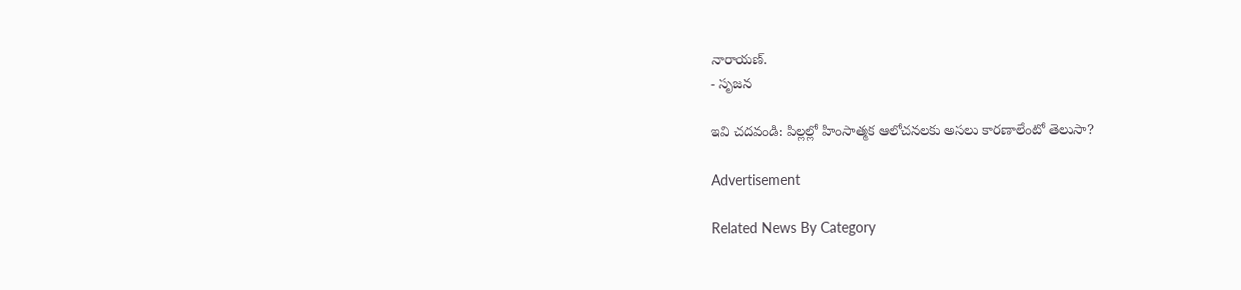నారాయణ్‌.
- సృజన

ఇవి చదవండి: పిల్లల్లో హింసాత్మక ఆలోచనలకు అసలు కారణాలేంటో తెలుసా?

Advertisement

Related News By Category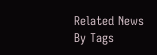Related News By Tags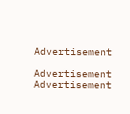Advertisement

Advertisement
Advertisement